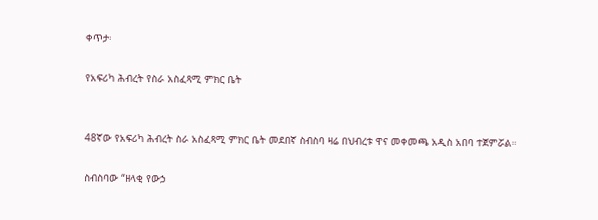ቀጥታ፡

የአፍሪካ ሕብረት የስራ አስፈጻሚ ምክር ቤት


48ኛው የአፍሪካ ሕብረት ስራ አስፈጻሚ ምክር ቤት መደበኛ ስብስባ ዛሬ በህብረቱ ዋና መቀመጫ አዲስ አበባ ተጀምሯል።

ስብስባው “ዘላቂ የውኃ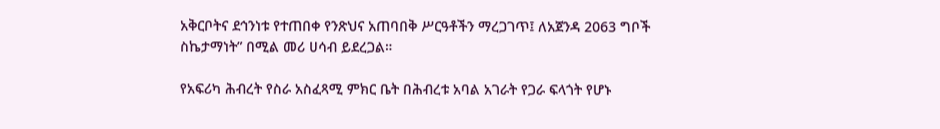አቅርቦትና ደኅንነቱ የተጠበቀ የንጽህና አጠባበቅ ሥርዓቶችን ማረጋገጥ፤ ለአጀንዳ 2063 ግቦች ስኬታማነት” በሚል መሪ ሀሳብ ይደረጋል።

የአፍሪካ ሕብረት የስራ አስፈጻሚ ምክር ቤት በሕብረቱ አባል አገራት የጋራ ፍላጎት የሆኑ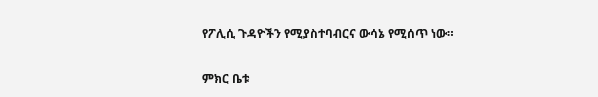የፖሊሲ ጉዳዮችን የሚያስተባብርና ውሳኔ የሚሰጥ ነው።

ምክር ቤቱ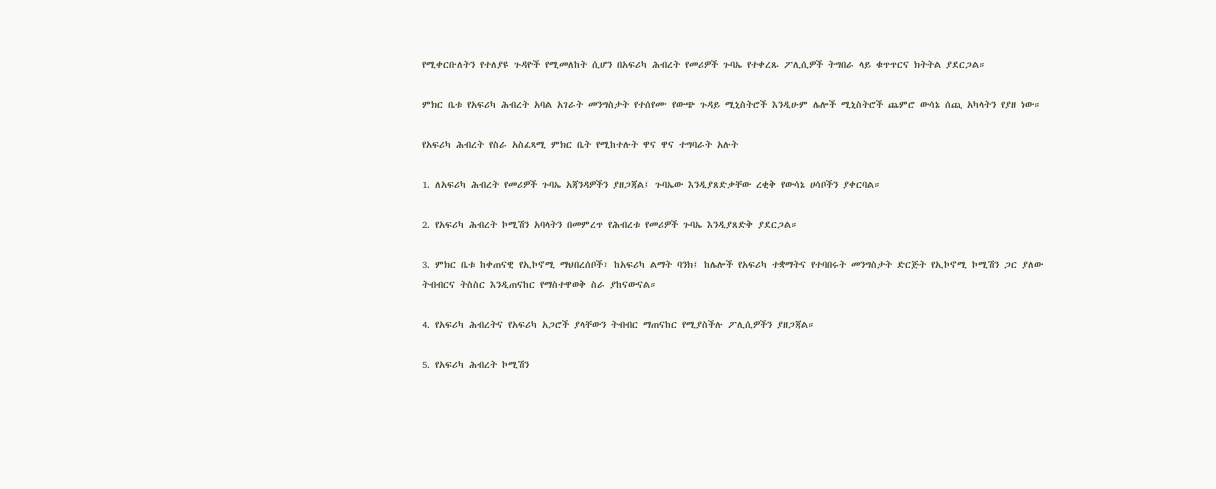የሚቀርቡለትን የተለያዩ ጉዳዮች የሚመለከት ሲሆን በአፍሪካ ሕብረት የመሪዎች ጉባኤ የተቀረጹ ፖሊሲዎች ትግበራ ላይ ቁጥጥርና ክትትል ያደርጋል።

ምክር ቤቱ የአፍሪካ ሕብረት አባል አገራት መንግስታት የተሰየሙ የውጭ ጉዳይ ሚኒስትሮች እንዲሁም ሌሎች ሚኒስትሮች ጨምሮ ውሳኔ ሰጪ አካላትን የያዘ ነው።

የአፍሪካ ሕብረት የስራ አስፈጻሚ ምክር ቤት የሚከተሉት ዋና ዋና ተግባራት አሉት

1. ለአፍሪካ ሕብረት የመሪዎች ጉባኤ አጃንዳዎችን ያዘጋጃል፤ ጉባኤው እንዲያጸድቃቸው ረቂቅ የውሳኔ ሀሳቦችን ያቀርባል።

2. የአፍሪካ ሕብረት ኮሚሽን አባላትን በመምረጥ የሕብረቱ የመሪዎች ጉባኤ እንዲያጸድቅ ያደርጋል።

3. ምክር ቤቱ ከቀጠናዊ የኢኮኖሚ ማህበረሰቦች፣ ከአፍሪካ ልማት ባንክ፤ ከሌሎች የአፍሪካ ተቋማትና የተባበሩት መንግስታት ድርጅት የኢኮኖሚ ኮሚሽን ጋር ያለው ትብብርና ትስስር እንዲጠናከር የማስተዋወቅ ስራ ያከናውናል።

4. የአፍሪካ ሕብረትና የአፍሪካ አጋሮች ያላቸውን ትብብር ማጠናከር የሚያስችሉ ፖሊሲዎችን ያዘጋጃል።

5. የአፍሪካ ሕብረት ኮሚሽን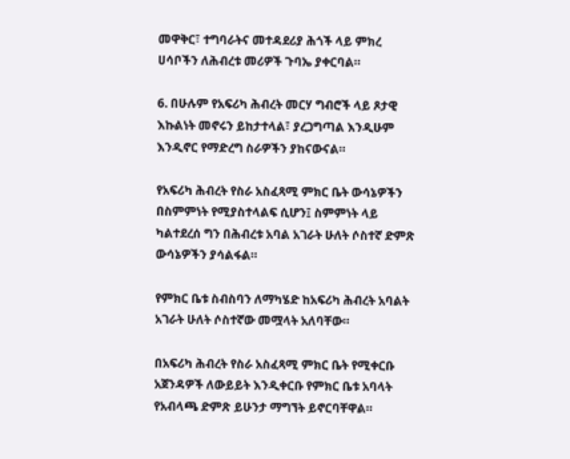መዋቅር፣ ተግባራትና መተዳደሪያ ሕጎች ላይ ምክረ ሀሳቦችን ለሕብረቱ መሪዎች ጉባኤ ያቀርባል።

6. በሁሉም የአፍሪካ ሕብረት መርሃ ግብሮች ላይ ጾታዊ እኩልነት መኖሩን ይከታተላል፣ ያረጋግጣል እንዲሁም እንዲኖር የማድረግ ስራዎችን ያከናውናል።

የአፍሪካ ሕብረት የስራ አስፈጻሚ ምክር ቤት ውሳኔዎችን በስምምነት የሚያስተላልፍ ሲሆን፤ ስምምነት ላይ ካልተደረሰ ግን በሕብረቱ አባል አገራት ሁለት ሶስተኛ ድምጽ ውሳኔዎችን ያሳልፋል።

የምክር ቤቱ ስብስባን ለማካሄድ ከአፍሪካ ሕብረት አባልት አገራት ሁለት ሶስተኛው መሟላት አለባቸው።

በአፍሪካ ሕብረት የስራ አስፈጻሚ ምክር ቤት የሚቀርቡ አጀንዳዎች ለውይይት እንዲቀርቡ የምክር ቤቱ አባላት የአብላጫ ድምጽ ይሁንታ ማግኘት ይኖርባቸዋል።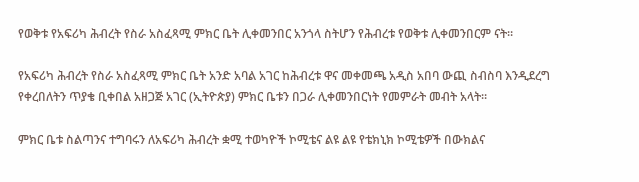የወቅቱ የአፍሪካ ሕብረት የስራ አስፈጻሚ ምክር ቤት ሊቀመንበር አንጎላ ስትሆን የሕብረቱ የወቅቱ ሊቀመንበርም ናት።

የአፍሪካ ሕብረት የስራ አስፈጻሚ ምክር ቤት አንድ አባል አገር ከሕብረቱ ዋና መቀመጫ አዲስ አበባ ውጪ ስብስባ እንዲደረግ የቀረበለትን ጥያቄ ቢቀበል አዘጋጅ አገር (ኢትዮጵያ) ምክር ቤቱን በጋራ ሊቀመንበርነት የመምራት መብት አላት።

ምክር ቤቱ ስልጣንና ተግባሩን ለአፍሪካ ሕብረት ቋሚ ተወካዮች ኮሚቴና ልዩ ልዩ የቴክኒክ ኮሚቴዎች በውክልና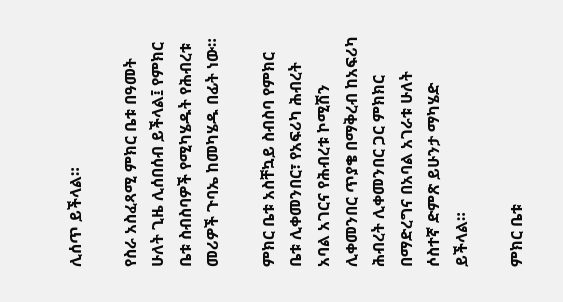ሊሰጥ ይችላል።

የስራ አስፈጻሚ ምክር ቤቱ በዓመት ሁለት ጊዜ ሊሰበሰብ ይችላል፤ የምክር ቤቱ ስብስባዎች የሚካሄዱት የሕብረቱ መሪዎች ጉባኤ ከመካሄዱ በፊት ነው።

ምክር ቤቱ አስቸኳይ ስብስባ የምክር ቤቱ ሊቀመንበር፣ የአፍሪካ ሕብረት አባል አገርና የሕብረቱ ኮሚሽን ሊቀመንበር ጥያቄ በማቅረብ ከአፍሪካ ሕብረት ሊቀመንበር ጋር ምክክር በማድረግና በአባል አገራቱ ሁለት ሶስተኛ ድምጽ ይሁንታ ማካሄድ ይችላል።

ምክር ቤቱ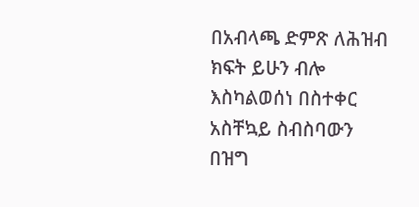በአብላጫ ድምጽ ለሕዝብ ክፍት ይሁን ብሎ እስካልወሰነ በስተቀር አስቸኳይ ስብስባውን በዝግ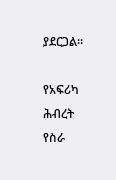ያደርጋል።

የአፍሪካ ሕብረት የስራ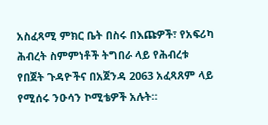አስፈጻሚ ምክር ቤት በስሩ በእጩዎች፣ የአፍሪካ ሕብረት ስምምነቶች ትግበራ ላይ የሕብረቱ የበጀት ጉዳዮችና በአጀንዳ 2063 አፈጻጸም ላይ የሚሰሩ ንዑሳን ኮሚቴዎች አሉት።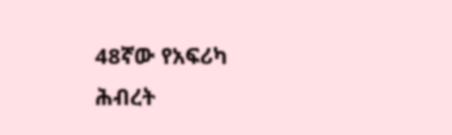48ኛው የአፍሪካ ሕብረት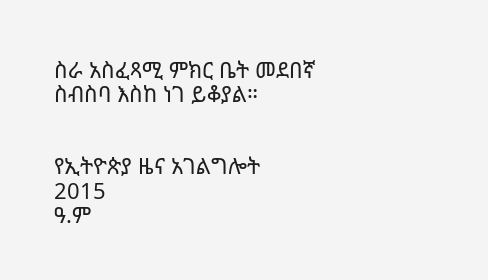ስራ አስፈጻሚ ምክር ቤት መደበኛ ስብስባ እስከ ነገ ይቆያል።


የኢትዮጵያ ዜና አገልግሎት
2015
ዓ.ም